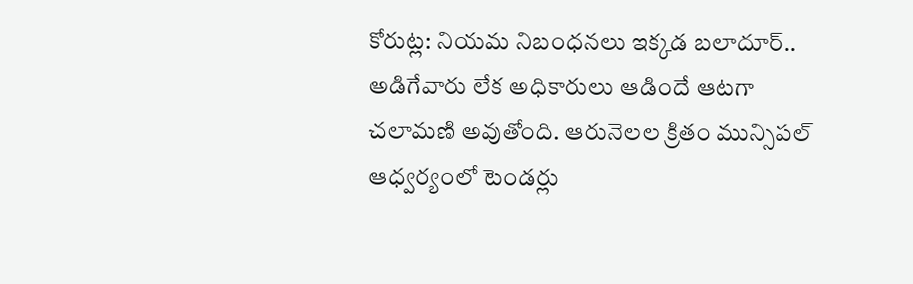కోరుట్ల: నియమ నిబంధనలు ఇక్కడ బలాదూర్.. అడిగేవారు లేక అధికారులు ఆడిందే ఆటగా చలామణి అవుతోంది. ఆరునెలల క్రితం మున్సిపల్ ఆధ్వర్యంలో టెండర్లు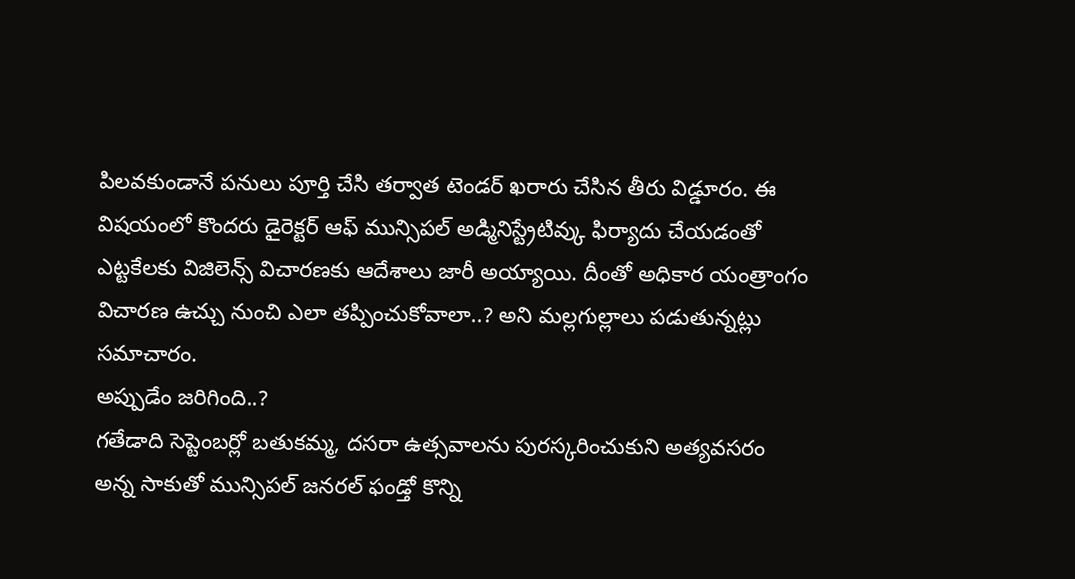పిలవకుండానే పనులు పూర్తి చేసి తర్వాత టెండర్ ఖరారు చేసిన తీరు విడ్డూరం. ఈ విషయంలో కొందరు డైరెక్టర్ ఆఫ్ మున్సిపల్ అడ్మినిస్ట్రేటివ్కు ఫిర్యాదు చేయడంతో ఎట్టకేలకు విజిలెన్స్ విచారణకు ఆదేశాలు జారీ అయ్యాయి. దీంతో అధికార యంత్రాంగం విచారణ ఉచ్చు నుంచి ఎలా తప్పించుకోవాలా..? అని మల్లగుల్లాలు పడుతున్నట్లు సమాచారం.
అప్పుడేం జరిగింది..?
గతేడాది సెప్టెంబర్లో బతుకమ్మ, దసరా ఉత్సవాలను పురస్కరించుకుని అత్యవసరం అన్న సాకుతో మున్సిపల్ జనరల్ ఫండ్తో కొన్ని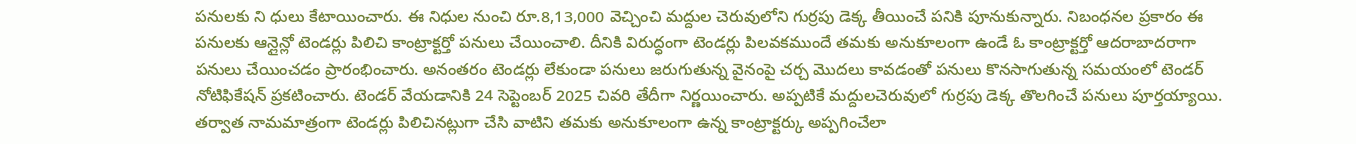పనులకు ని ధులు కేటాయించారు. ఈ నిధుల నుంచి రూ.8,13,000 వెచ్చించి మద్దుల చెరువులోని గుర్రపు డెక్క తీయించే పనికి పూనుకున్నారు. నిబంధనల ప్రకారం ఈ పనులకు ఆన్లైన్లో టెండర్లు పిలిచి కాంట్రాక్టర్తో పనులు చేయించాలి. దీనికి విరుద్ధంగా టెండర్లు పిలవకముందే తమకు అనుకూలంగా ఉండే ఓ కాంట్రాక్టర్తో ఆదరాబాదరాగా పనులు చేయించడం ప్రారంభించారు. అనంతరం టెండర్లు లేకుండా పనులు జరుగుతున్న వైనంపై చర్చ మొదలు కావడంతో పనులు కొనసాగుతున్న సమయంలో టెండర్ నోటిఫికేషన్ ప్రకటించారు. టెండర్ వేయడానికి 24 సెప్టెంబర్ 2025 చివరి తేదీగా నిర్ణయించారు. అప్పటికే మద్దులచెరువులో గుర్రపు డెక్క తొలగించే పనులు పూర్తయ్యాయి. తర్వాత నామమాత్రంగా టెండర్లు పిలిచినట్లుగా చేసి వాటిని తమకు అనుకూలంగా ఉన్న కాంట్రాక్టర్కు అప్పగించేలా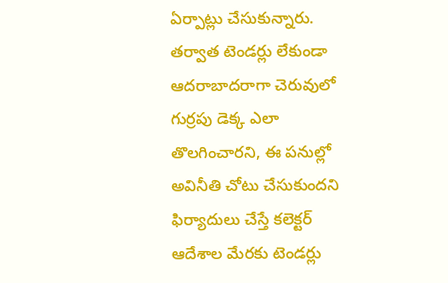ఏర్పాట్లు చేసుకున్నారు. తర్వాత టెండర్లు లేకుండా ఆదరాబాదరాగా చెరువులో గుర్రపు డెక్క ఎలా తొలగించారని, ఈ పనుల్లో అవినీతి చోటు చేసుకుందని ఫిర్యాదులు చేస్తే కలెక్టర్ ఆదేశాల మేరకు టెండర్లు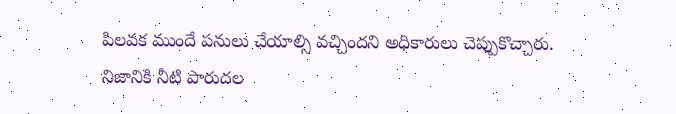పిలవక ముందే పనులు చేయాల్సి వచ్చిందని అధికారులు చెప్పుకొచ్చారు. నిజానికి నీటి పారుదల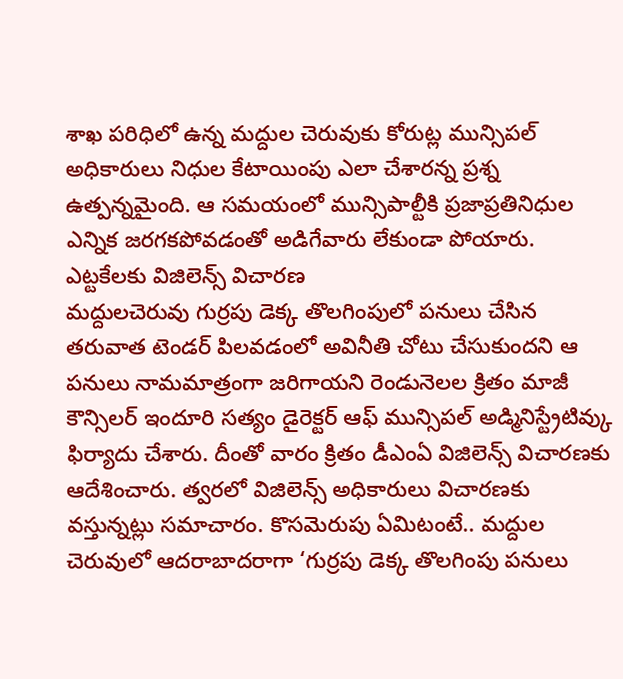శాఖ పరిధిలో ఉన్న మద్దుల చెరువుకు కోరుట్ల మున్సిపల్ అధికారులు నిధుల కేటాయింపు ఎలా చేశారన్న ప్రశ్న ఉత్పన్నమైంది. ఆ సమయంలో మున్సిపాల్టీకి ప్రజాప్రతినిధుల ఎన్నిక జరగకపోవడంతో అడిగేవారు లేకుండా పోయారు.
ఎట్టకేలకు విజిలెన్స్ విచారణ
మద్దులచెరువు గుర్రపు డెక్క తొలగింపులో పనులు చేసిన తరువాత టెండర్ పిలవడంలో అవినీతి చోటు చేసుకుందని ఆ పనులు నామమాత్రంగా జరిగాయని రెండునెలల క్రితం మాజీ కౌన్సిలర్ ఇందూరి సత్యం డైరెక్టర్ ఆఫ్ మున్సిపల్ అడ్మినిస్ట్రేటివ్కు ఫిర్యాదు చేశారు. దీంతో వారం క్రితం డీఎంఏ విజిలెన్స్ విచారణకు ఆదేశించారు. త్వరలో విజిలెన్స్ అధికారులు విచారణకు వస్తున్నట్లు సమాచారం. కొసమెరుపు ఏమిటంటే.. మద్దుల చెరువులో ఆదరాబాదరాగా ‘గుర్రపు డెక్క తొలగింపు పనులు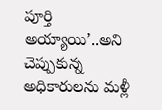పూర్తి అయ్యాయి’..అని చెప్పుకున్న అధికారులను మళ్లీ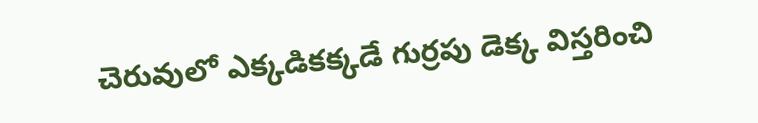చెరువులో ఎక్కడికక్కడే గుర్రపు డెక్క విస్తరించి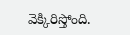వెక్కిరిస్తోంది.